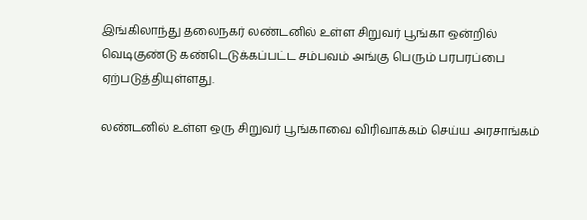இங்கிலாந்து தலைநகர் லண்டனில் உள்ள சிறுவர் பூங்கா ஒன்றில் வெடிகுண்டு கண்டெடுக்கப்பட்ட சம்பவம் அங்கு பெரும் பரபரப்பை ஏற்படுத்தியுள்ளது.

லண்டனில் உள்ள ஒரு சிறுவர் பூங்காவை விரிவாக்கம் செய்ய அரசாங்கம்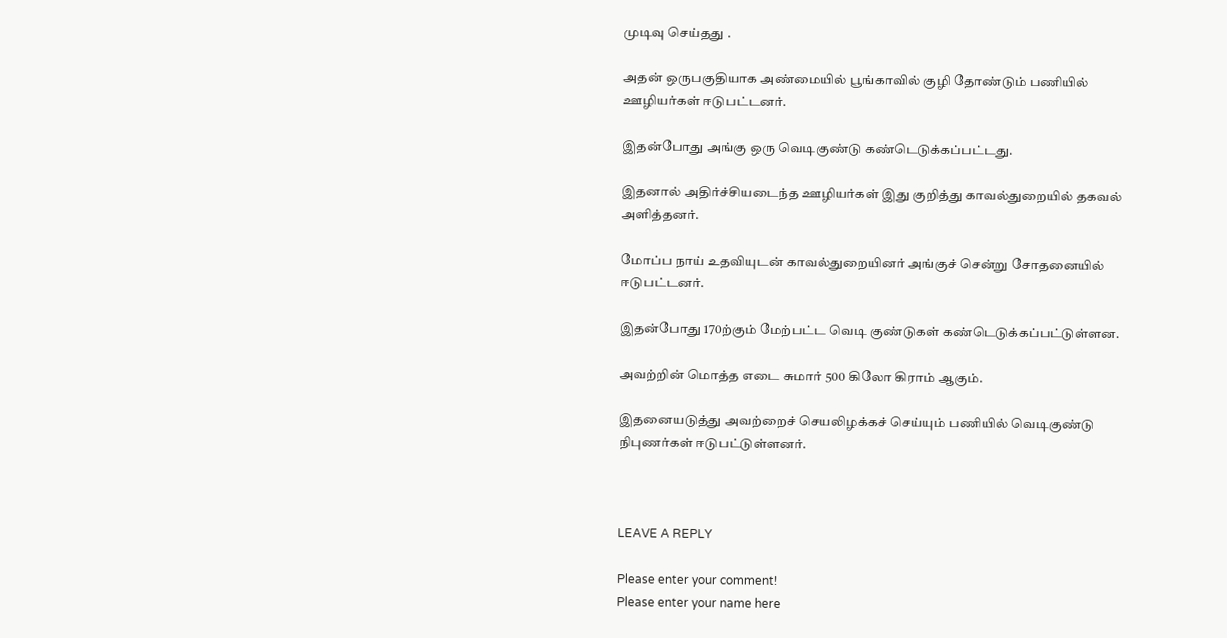முடிவு செய்தது .

அதன் ஒருபகுதியாக அண்மையில் பூங்காவில் குழி தோண்டும் பணியில் ஊழியர்கள் ஈடுபட்டனர்.

இதன்போது அங்கு ஒரு வெடிகுண்டு கண்டெடுக்கப்பட்டது.

இதனால் அதிர்ச்சியடைந்த ஊழியர்கள் இது குறித்து காவல்துறையில் தகவல் அளித்தனர்.

மோப்ப நாய் உதவியுடன் காவல்துறையினர் அங்குச் சென்று சோதனையில் ஈடுபட்டனர்.

இதன்போது 170ற்கும் மேற்பட்ட வெடி குண்டுகள் கண்டெடுக்கப்பட்டுள்ளன.

அவற்றின் மொத்த எடை சுமார் 500 கிலோ கிராம் ஆகும்.

இதனையடுத்து அவற்றைச் செயலிழக்கச் செய்யும் பணியில் வெடிகுண்டு நிபுணர்கள் ஈடுபட்டுள்ளனர்.



LEAVE A REPLY

Please enter your comment!
Please enter your name here